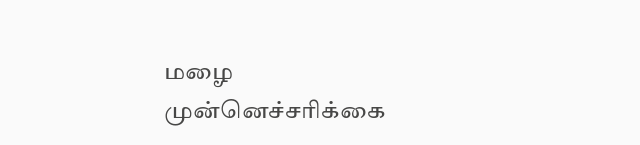மழை முன்னெச்சரிக்கை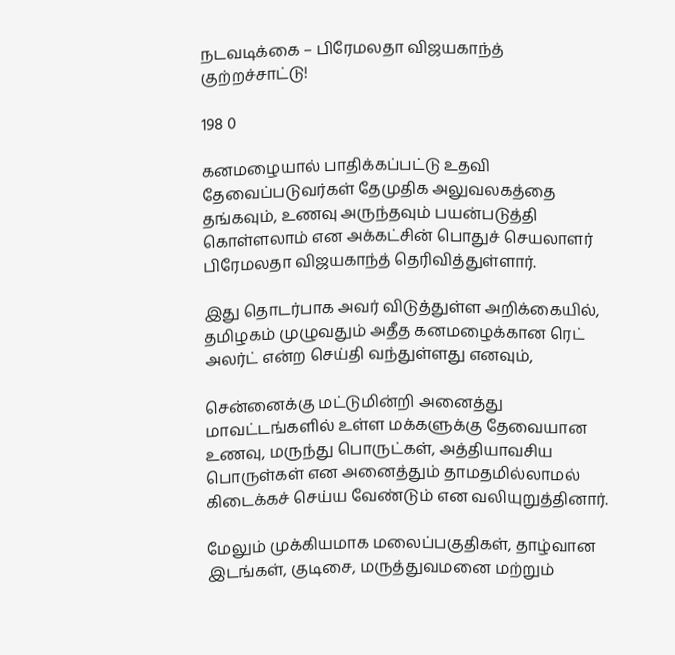நடவடிக்கை – பிரேமலதா விஜயகாந்த் குற்றச்சாட்டு!

198 0

கனமழையால் பாதிக்கப்பட்டு உதவி தேவைப்படுவர்கள் தேமுதிக அலுவலகத்தை தங்கவும், உணவு அருந்தவும் பயன்படுத்தி கொள்ளலாம் என அக்கட்சின் பொதுச் செயலாளர் பிரேமலதா விஜயகாந்த் தெரிவித்துள்ளார்.

இது தொடர்பாக அவர் விடுத்துள்ள அறிக்கையில், தமிழகம் முழுவதும் அதீத கனமழைக்கான ரெட் அலர்ட் என்ற செய்தி வந்துள்ளது எனவும்,

சென்னைக்கு மட்டுமின்றி அனைத்து மாவட்டங்களில் உள்ள மக்களுக்கு தேவையான உணவு, மருந்து பொருட்கள், அத்தியாவசிய பொருள்கள் என அனைத்தும் தாமதமில்லாமல் கிடைக்கச் செய்ய வேண்டும் என வலியுறுத்தினார்.

மேலும் முக்கியமாக மலைப்பகுதிகள், தாழ்வான இடங்கள், குடிசை, மருத்துவமனை மற்றும்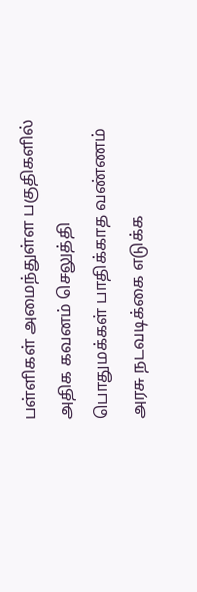பள்ளிகள் அமைந்துள்ள பகுதிகளில் அதிக கவனம் செலுத்தி பொதுமக்கள் பாதிக்காத வண்ணம் அரசு நடவடிக்கை எடுக்க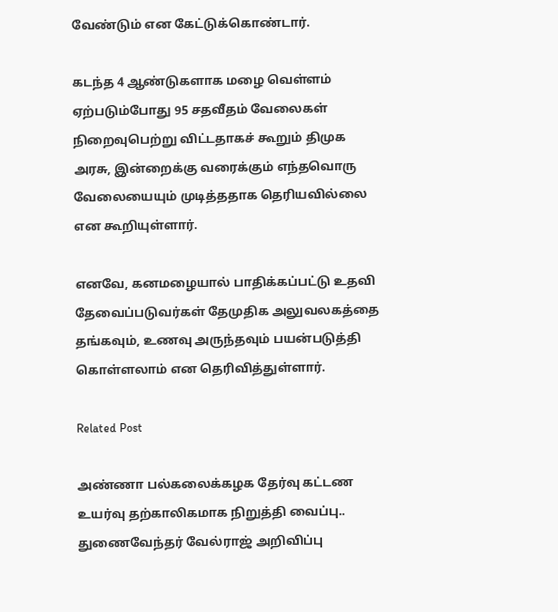வேண்டும் என கேட்டுக்கொண்டார்.

கடந்த 4 ஆண்டுகளாக மழை வெள்ளம் ஏற்படும்போது 95 சதவீதம் வேலைகள் நிறைவுபெற்று விட்டதாகச் கூறும் திமுக அரசு, இன்றைக்கு வரைக்கும் எந்தவொரு வேலையையும் முடித்ததாக தெரியவில்லை என கூறியுள்ளார்.

எனவே, கனமழையால் பாதிக்கப்பட்டு உதவி தேவைப்படுவர்கள் தேமுதிக அலுவலகத்தை தங்கவும், உணவு அருந்தவும் பயன்படுத்தி கொள்ளலாம் என தெரிவித்துள்ளார்.

Related Post

அண்ணா பல்கலைக்கழக தேர்வு கட்டண உயர்வு தற்காலிகமாக நிறுத்தி வைப்பு.. துணைவேந்தர் வேல்ராஜ் அறிவிப்பு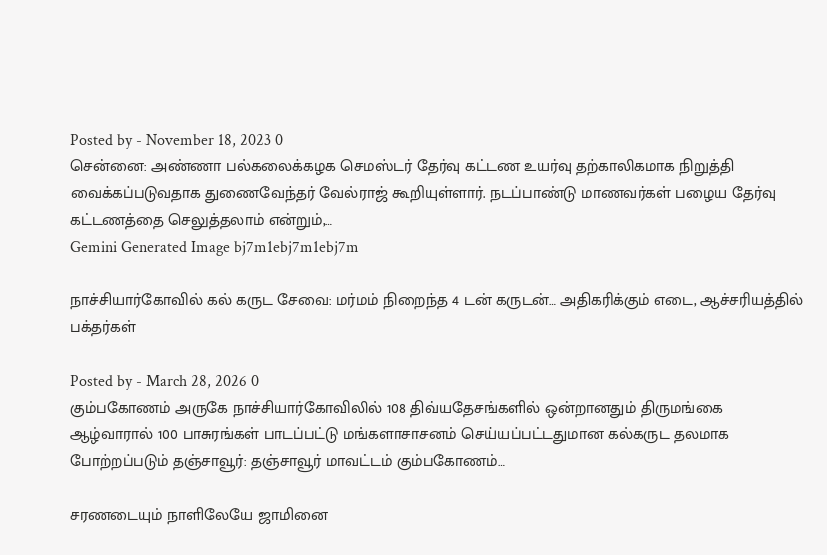Posted by - November 18, 2023 0
சென்னை: அண்ணா பல்கலைக்கழக செமஸ்டர் தேர்வு கட்டண உயர்வு தற்காலிகமாக நிறுத்தி வைக்கப்படுவதாக துணைவேந்தர் வேல்ராஜ் கூறியுள்ளார். நடப்பாண்டு மாணவர்கள் பழைய தேர்வு கட்டணத்தை செலுத்தலாம் என்றும்,…
Gemini Generated Image bj7m1ebj7m1ebj7m

நாச்சியார்கோவில் கல் கருட சேவை: மர்மம் நிறைந்த 4 டன் கருடன்… அதிகரிக்கும் எடை, ஆச்சரியத்தில் பக்தர்கள்

Posted by - March 28, 2026 0
கும்பகோணம் அருகே நாச்சியார்கோவிலில் 108 திவ்யதேசங்களில் ஒன்றானதும் திருமங்கை ஆழ்வாரால் 100 பாசுரங்கள் பாடப்பட்டு மங்களாசாசனம் செய்யப்பட்டதுமான கல்கருட தலமாக போற்றப்படும் தஞ்சாவூர்: தஞ்சாவூர் மாவட்டம் கும்பகோணம்…

சரணடையும் நாளிலேயே ஜாமினை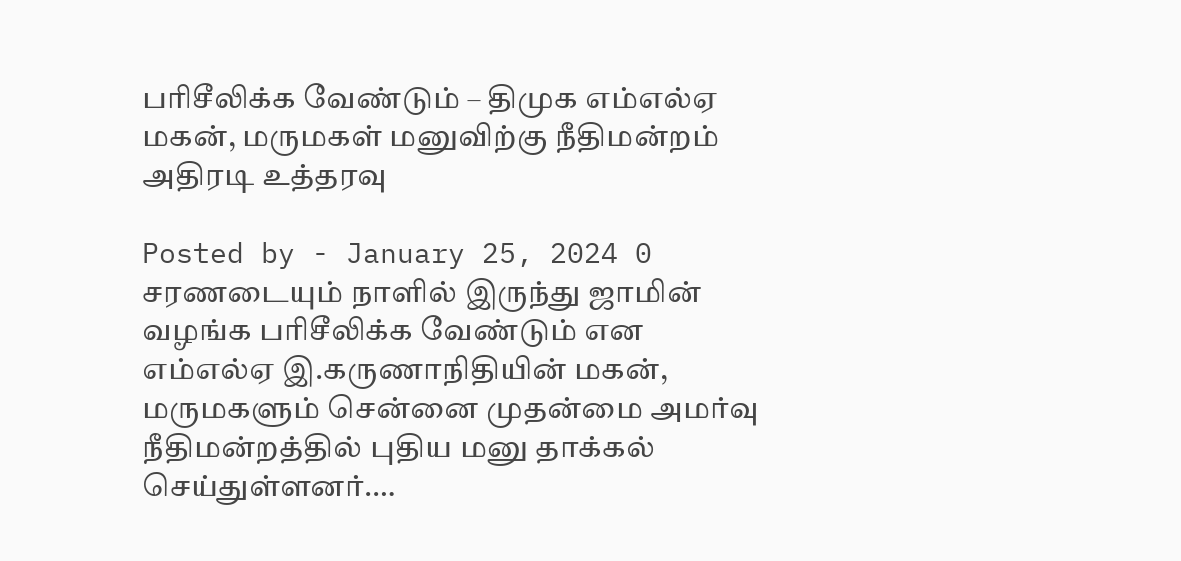பரிசீலிக்க வேண்டும் – திமுக எம்எல்ஏ மகன், மருமகள் மனுவிற்கு நீதிமன்றம் அதிரடி உத்தரவு

Posted by - January 25, 2024 0
சரணடையும் நாளில் இருந்து ஜாமின் வழங்க பரிசீலிக்க வேண்டும் என எம்எல்ஏ இ.கருணாநிதியின் மகன், மருமகளும் சென்னை முதன்மை அமர்வு நீதிமன்றத்தில் புதிய மனு தாக்கல் செய்துள்ளனர்.…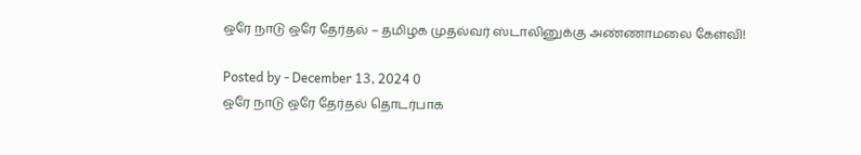ஒரே நாடு ஒரே தேர்தல் – தமிழக முதல்வர் ஸ்டாலினுக்கு அண்ணாமலை கேள்வி!

Posted by - December 13, 2024 0
ஒரே நாடு ஒரே தேர்தல் தொடர்பாக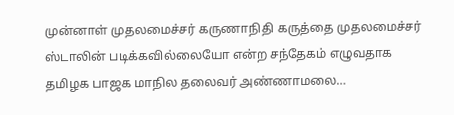முன்னாள் முதலமைச்சர் கருணாநிதி கருத்தை முதலமைச்சர் ஸ்டாலின் படிக்கவில்லையோ என்ற சந்தேகம் எழுவதாக தமிழக பாஜக மாநில தலைவர் அண்ணாமலை…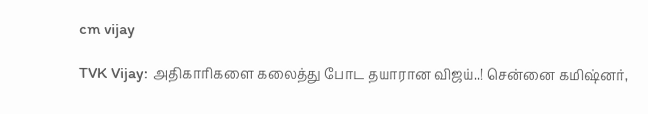cm vijay

TVK Vijay: அதிகாரிகளை கலைத்து போட தயாரான விஜய்..! சென்னை கமிஷ்னர்,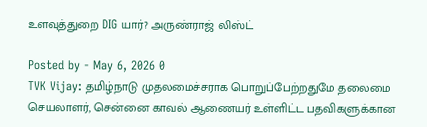உளவுத்துறை DIG யார்? அருண்ராஜ் லிஸ்ட்

Posted by - May 6, 2026 0
TVK Vijay: தமிழ்நாடு முதலமைச்சராக பொறுப்பேற்றதுமே தலைமை செயலாளர், சென்னை காவல் ஆணையர் உள்ளிட்ட பதவிகளுக்கான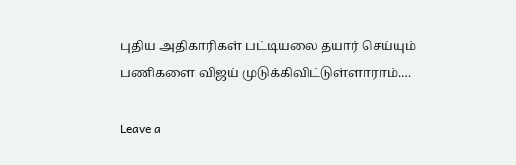புதிய அதிகாரிகள் பட்டியலை தயார் செய்யும் பணிகளை விஜய் முடுக்கிவிட்டுள்ளாராம்.…

Leave a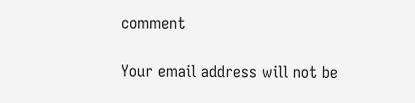comment

Your email address will not be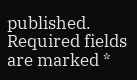published. Required fields are marked *